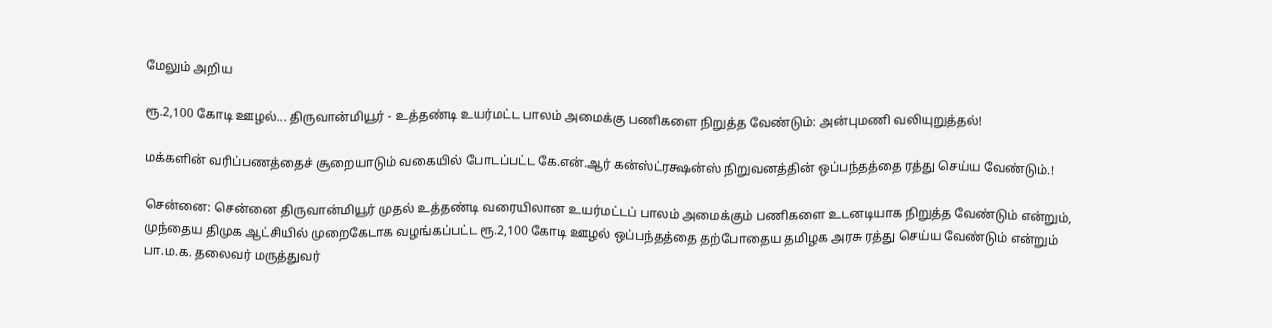மேலும் அறிய

ரூ.2,100 கோடி ஊழல்... திருவான்மியூர் - உத்தண்டி உயர்மட்ட பாலம் அமைக்கு பணிகளை நிறுத்த வேண்டும்: அன்புமணி வலியுறுத்தல்!

மக்களின் வரிப்பணத்தைச் சூறையாடும் வகையில் போடப்பட்ட கே.என்.ஆர் கன்ஸ்ட்ரக்ஷன்ஸ் நிறுவனத்தின் ஒப்பந்தத்தை ரத்து செய்ய வேண்டும்.!

சென்னை: சென்னை திருவான்மியூர் முதல் உத்தண்டி வரையிலான உயர்மட்டப் பாலம் அமைக்கும் பணிகளை உடனடியாக நிறுத்த வேண்டும் என்றும், முந்தைய திமுக ஆட்சியில் முறைகேடாக வழங்கப்பட்ட ரூ.2,100 கோடி ஊழல் ஒப்பந்தத்தை தற்போதைய தமிழக அரசு ரத்து செய்ய வேண்டும் என்றும் பா.ம.க. தலைவர் மருத்துவர்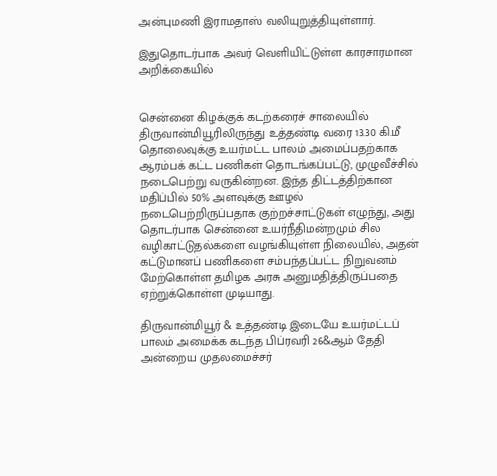அன்புமணி இராமதாஸ் வலியுறுத்தியுள்ளார்.

இதுதொடர்பாக அவர் வெளியிட்டுள்ள காரசாரமான அறிக்கையில்


சென்னை கிழக்குக் கடற்கரைச் சாலையில் திருவான்மியூரிலிருந்து உத்தண்டி வரை 13.30 கி.மீ தொலைவுக்கு உயர்மட்ட பாலம் அமைப்பதற்காக ஆரம்பக் கட்ட பணிகள் தொடங்கப்பட்டு, முழுவீச்சில் நடைபெற்று வருகின்றன. இந்த திட்டத்திற்கான மதிப்பில் 50% அளவுக்கு ஊழல் நடைபெற்றிருப்பதாக குற்றச்சாட்டுகள் எழுந்து, அது  தொடர்பாக சென்னை உயர்நீதிமன்றமும் சில வழிகாட்டுதல்களை வழங்கியுள்ள நிலையில், அதன் கட்டுமானப் பணிகளை சம்பந்தப்பட்ட நிறுவனம் மேற்கொள்ள தமிழக அரசு அனுமதித்திருப்பதை ஏற்றுக்கொள்ள முடியாது.

திருவான்மியூர் & உத்தண்டி இடையே உயர்மட்டப் பாலம் அமைக்க கடந்த பிப்ரவரி 26&ஆம் தேதி அன்றைய முதலமைச்சர்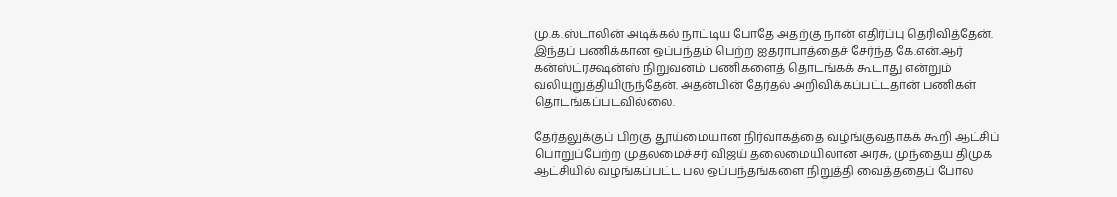மு.க.ஸ்டாலின் அடிக்கல் நாட்டிய போதே அதற்கு நான் எதிர்ப்பு தெரிவித்தேன். இந்தப் பணிக்கான ஒப்பந்தம் பெற்ற ஐதராபாத்தைச் சேர்ந்த கே.என்.ஆர் கன்ஸ்ட்ரக்ஷன்ஸ் நிறுவனம் பணிகளைத் தொடங்கக் கூடாது என்றும் வலியுறுத்தியிருந்தேன். அதன்பின் தேர்தல் அறிவிக்கப்பட்டதான் பணிகள் தொடங்கப்படவில்லை.

தேர்தலுக்குப் பிறகு தூய்மையான நிர்வாகத்தை வழங்குவதாகக் கூறி ஆட்சிப் பொறுப்பேற்ற முதலமைச்சர் விஜய் தலைமையிலான அரசு, முந்தைய திமுக ஆட்சியில் வழங்கப்பட்ட பல ஒப்பந்தங்களை நிறுத்தி வைத்ததைப் போல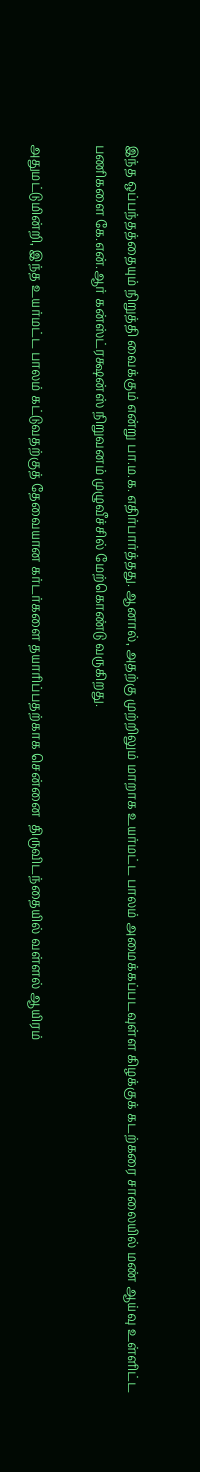இந்த ஒப்பந்தத்தையும் நிறுத்தி வைக்கும் என்று பா.ம.க. எதிர்பார்த்தது. ஆனால், அதற்கு முற்றிலும் மாறாக உயர்மட்ட பாலம் அமைக்கப்படவுள்ள கிழக்குக் கடற்கரை சாலையில் மண் ஆய்வு உள்ளிட்ட பணிகளை கே.என்.ஆர் கன்ஸ்ட்ரக்ஷன்ஸ் நிறுவனம் முழுவீச்சில் மேற்கொண்டு வருகிறது.

அதுமட்டுமின்றி, இந்த உயர்மட்ட பாலம் கட்டுவதற்குத் தேவையான கர்டர்களை தயாரிப்பதற்காக சென்னை  திருவிடந்தையில் வள்ளல் ஆயிரம்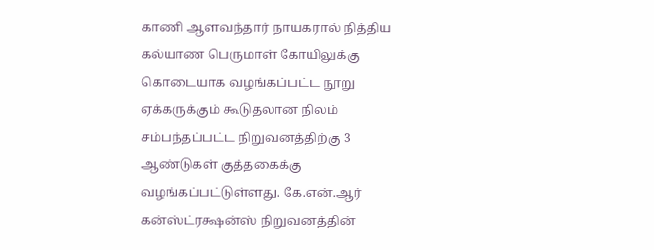காணி ஆளவந்தார் நாயகரால் நித்திய கல்யாண பெருமாள் கோயிலுக்கு  கொடையாக வழங்கப்பட்ட நூறு ஏக்கருக்கும் கூடுதலான நிலம் சம்பந்தப்பட்ட நிறுவனத்திற்கு 3 ஆண்டுகள் குத்தகைக்கு வழங்கப்பட்டுள்ளது. கே.என்.ஆர் கன்ஸ்ட்ரக்ஷன்ஸ் நிறுவனத்தின்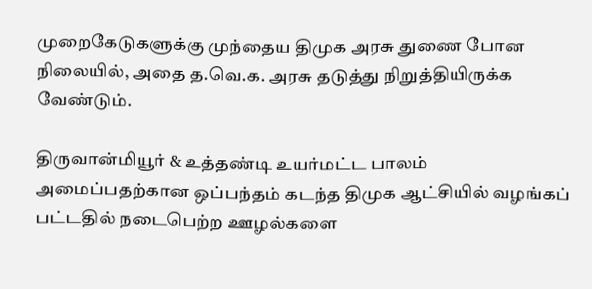முறைகேடுகளுக்கு முந்தைய திமுக அரசு துணை போன நிலையில், அதை த.வெ.க. அரசு தடுத்து நிறுத்தியிருக்க வேண்டும்.

திருவான்மியூர் & உத்தண்டி உயர்மட்ட பாலம் அமைப்பதற்கான ஒப்பந்தம் கடந்த திமுக ஆட்சியில் வழங்கப் பட்டதில் நடைபெற்ற ஊழல்களை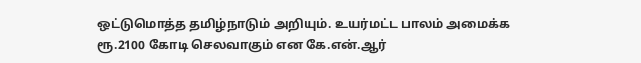ஒட்டுமொத்த தமிழ்நாடும் அறியும். உயர்மட்ட பாலம் அமைக்க ரூ.2100 கோடி செலவாகும் என கே.என்.ஆர்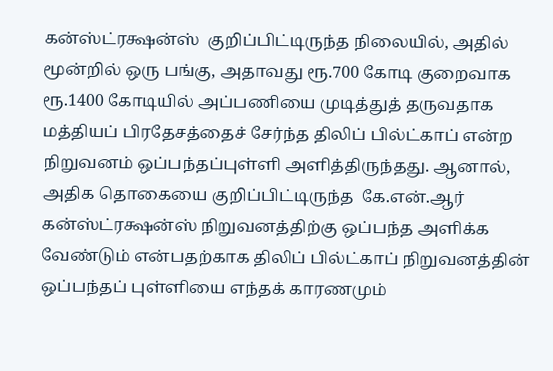கன்ஸ்ட்ரக்ஷன்ஸ்  குறிப்பிட்டிருந்த நிலையில், அதில் மூன்றில் ஒரு பங்கு, அதாவது ரூ.700 கோடி குறைவாக ரூ.1400 கோடியில் அப்பணியை முடித்துத் தருவதாக  மத்தியப் பிரதேசத்தைச் சேர்ந்த திலிப் பில்ட்காப் என்ற நிறுவனம் ஒப்பந்தப்புள்ளி அளித்திருந்தது. ஆனால், அதிக தொகையை குறிப்பிட்டிருந்த  கே.என்.ஆர் கன்ஸ்ட்ரக்ஷன்ஸ் நிறுவனத்திற்கு ஒப்பந்த அளிக்க வேண்டும் என்பதற்காக திலிப் பில்ட்காப் நிறுவனத்தின் ஒப்பந்தப் புள்ளியை எந்தக் காரணமும்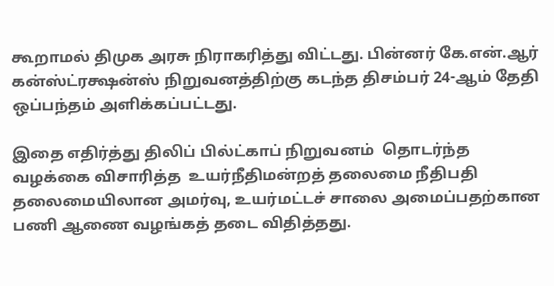கூறாமல் திமுக அரசு நிராகரித்து விட்டது. பின்னர் கே.என்.ஆர் கன்ஸ்ட்ரக்ஷன்ஸ் நிறுவனத்திற்கு கடந்த திசம்பர் 24-ஆம் தேதி ஒப்பந்தம் அளிக்கப்பட்டது.

இதை எதிர்த்து திலிப் பில்ட்காப் நிறுவனம்  தொடர்ந்த வழக்கை விசாரித்த  உயர்நீதிமன்றத் தலைமை நீதிபதி தலைமையிலான அமர்வு, உயர்மட்டச் சாலை அமைப்பதற்கான பணி ஆணை வழங்கத் தடை விதித்தது.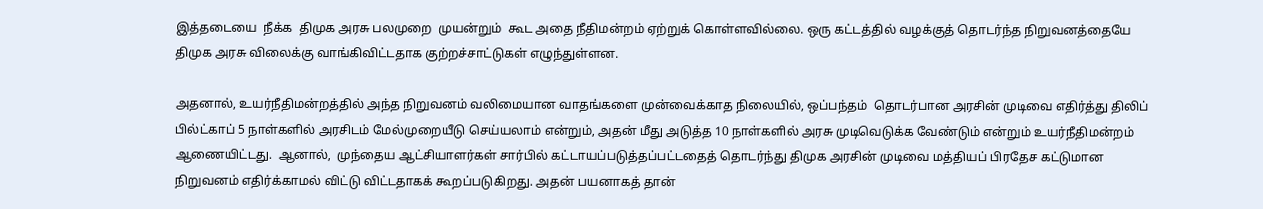இத்தடையை  நீக்க  திமுக அரசு பலமுறை  முயன்றும்  கூட அதை நீதிமன்றம் ஏற்றுக் கொள்ளவில்லை. ஒரு கட்டத்தில் வழக்குத் தொடர்ந்த நிறுவனத்தையே திமுக அரசு விலைக்கு வாங்கிவிட்டதாக குற்றச்சாட்டுகள் எழுந்துள்ளன.

அதனால், உயர்நீதிமன்றத்தில் அந்த நிறுவனம் வலிமையான வாதங்களை முன்வைக்காத நிலையில், ஒப்பந்தம்  தொடர்பான அரசின் முடிவை எதிர்த்து திலிப் பில்ட்காப் 5 நாள்களில் அரசிடம் மேல்முறையீடு செய்யலாம் என்றும், அதன் மீது அடுத்த 10 நாள்களில் அரசு முடிவெடுக்க வேண்டும் என்றும் உயர்நீதிமன்றம்  ஆணையிட்டது.  ஆனால்,  முந்தைய ஆட்சியாளர்கள் சார்பில் கட்டாயப்படுத்தப்பட்டதைத் தொடர்ந்து திமுக அரசின் முடிவை மத்தியப் பிரதேச கட்டுமான நிறுவனம் எதிர்க்காமல் விட்டு விட்டதாகக் கூறப்படுகிறது. அதன் பயனாகத் தான்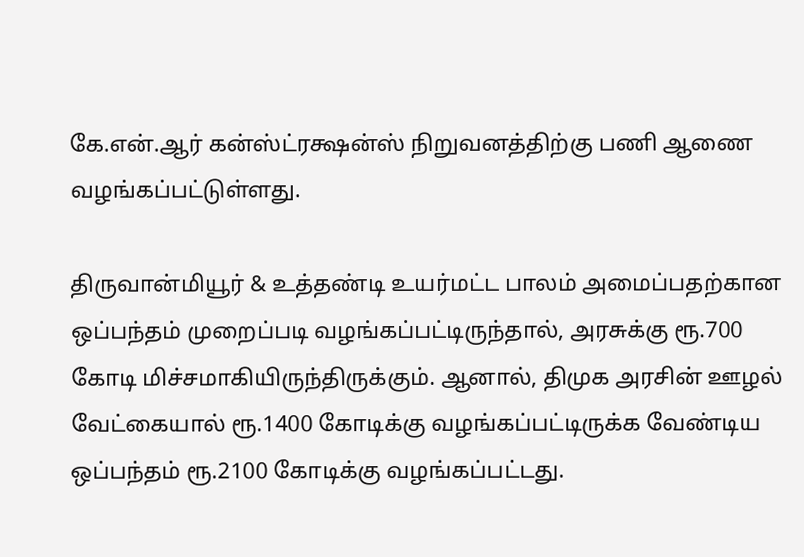கே.என்.ஆர் கன்ஸ்ட்ரக்ஷன்ஸ் நிறுவனத்திற்கு பணி ஆணை வழங்கப்பட்டுள்ளது.

திருவான்மியூர் & உத்தண்டி உயர்மட்ட பாலம் அமைப்பதற்கான ஒப்பந்தம் முறைப்படி வழங்கப்பட்டிருந்தால், அரசுக்கு ரூ.700 கோடி மிச்சமாகியிருந்திருக்கும். ஆனால், திமுக அரசின் ஊழல் வேட்கையால் ரூ.1400 கோடிக்கு வழங்கப்பட்டிருக்க வேண்டிய ஒப்பந்தம் ரூ.2100 கோடிக்கு வழங்கப்பட்டது.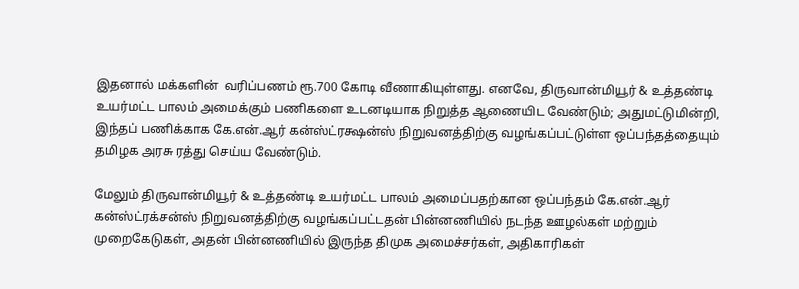இதனால் மக்களின்  வரிப்பணம் ரூ.700 கோடி வீணாகியுள்ளது. எனவே, திருவான்மியூர் & உத்தண்டி உயர்மட்ட பாலம் அமைக்கும் பணிகளை உடனடியாக நிறுத்த ஆணையிட வேண்டும்; அதுமட்டுமின்றி, இந்தப் பணிக்காக கே.என்.ஆர் கன்ஸ்ட்ரக்ஷன்ஸ் நிறுவனத்திற்கு வழங்கப்பட்டுள்ள ஒப்பந்தத்தையும் தமிழக அரசு ரத்து செய்ய வேண்டும்.

மேலும் திருவான்மியூர் & உத்தண்டி உயர்மட்ட பாலம் அமைப்பதற்கான ஒப்பந்தம் கே.என்.ஆர் கன்ஸ்ட்ரக்சன்ஸ் நிறுவனத்திற்கு வழங்கப்பட்டதன் பின்னணியில் நடந்த ஊழல்கள் மற்றும் முறைகேடுகள், அதன் பின்னணியில் இருந்த திமுக அமைச்சர்கள், அதிகாரிகள்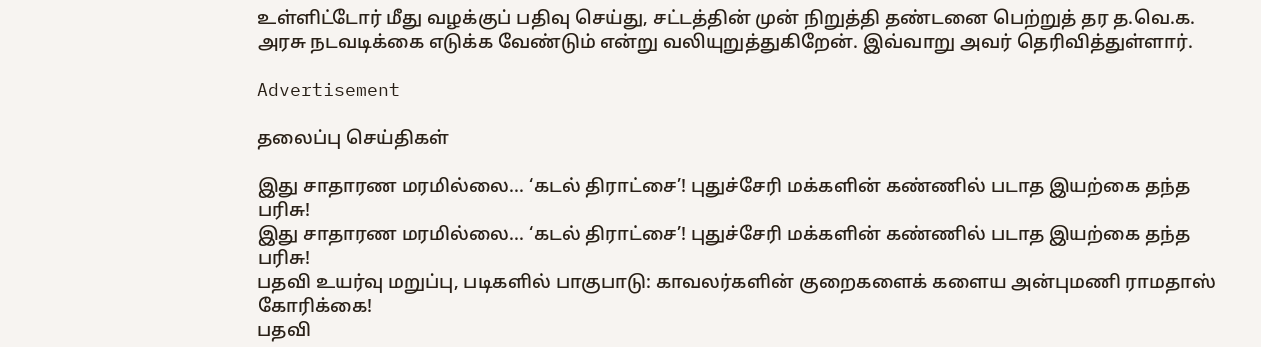உள்ளிட்டோர் மீது வழக்குப் பதிவு செய்து, சட்டத்தின் முன் நிறுத்தி தண்டனை பெற்றுத் தர த.வெ.க. அரசு நடவடிக்கை எடுக்க வேண்டும் என்று வலியுறுத்துகிறேன். இவ்வாறு அவர் தெரிவித்துள்ளார்.

Advertisement

தலைப்பு செய்திகள்

இது சாதாரண மரமில்லை... ‘கடல் திராட்சை’! புதுச்சேரி மக்களின் கண்ணில் படாத இயற்கை தந்த பரிசு!
இது சாதாரண மரமில்லை... ‘கடல் திராட்சை’! புதுச்சேரி மக்களின் கண்ணில் படாத இயற்கை தந்த பரிசு!
பதவி உயர்வு மறுப்பு, படிகளில் பாகுபாடு: காவலர்களின் குறைகளைக் களைய அன்புமணி ராமதாஸ் கோரிக்கை!
பதவி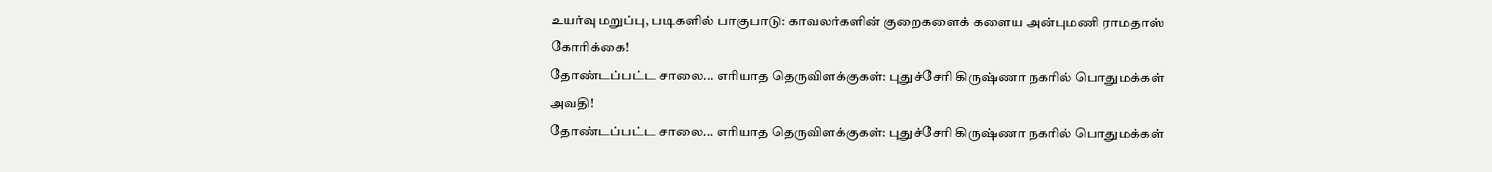உயர்வு மறுப்பு, படிகளில் பாகுபாடு: காவலர்களின் குறைகளைக் களைய அன்புமணி ராமதாஸ் கோரிக்கை!
தோண்டப்பட்ட சாலை... எரியாத தெருவிளக்குகள்: புதுச்சேரி கிருஷ்ணா நகரில் பொதுமக்கள் அவதி!
தோண்டப்பட்ட சாலை... எரியாத தெருவிளக்குகள்: புதுச்சேரி கிருஷ்ணா நகரில் பொதுமக்கள்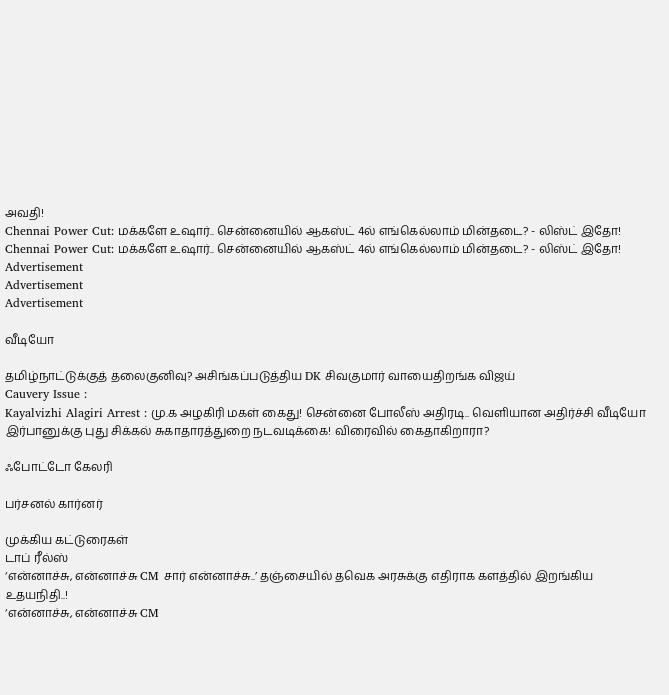அவதி!
Chennai Power Cut: மக்களே உஷார்.. சென்னையில் ஆகஸ்ட் 4ல் எங்கெல்லாம் மின்தடை? - லிஸ்ட் இதோ!
Chennai Power Cut: மக்களே உஷார்.. சென்னையில் ஆகஸ்ட் 4ல் எங்கெல்லாம் மின்தடை? - லிஸ்ட் இதோ!
Advertisement
Advertisement
Advertisement

வீடியோ

தமிழ்நாட்டுக்குத் தலைகுனிவு? அசிங்கப்படுத்திய DK சிவகுமார் வாயைதிறங்க விஜய்
Cauvery Issue :
Kayalvizhi Alagiri Arrest : மு.க அழகிரி மகள் கைது! சென்னை போலீஸ் அதிரடி.. வெளியான அதிர்ச்சி வீடியோ
இர்பானுக்கு புது சிக்கல் சுகாதாரத்துறை நடவடிக்கை! விரைவில் கைதாகிறாரா?

ஃபோட்டோ கேலரி

பர்சனல் கார்னர்

முக்கிய கட்டுரைகள்
டாப் ரீல்ஸ்
‘என்னாச்சு, என்னாச்சு CM சார் என்னாச்சு..’ தஞ்சையில் தவெக அரசுக்கு எதிராக களத்தில் இறங்கிய உதயநிதி..!
‘என்னாச்சு, என்னாச்சு CM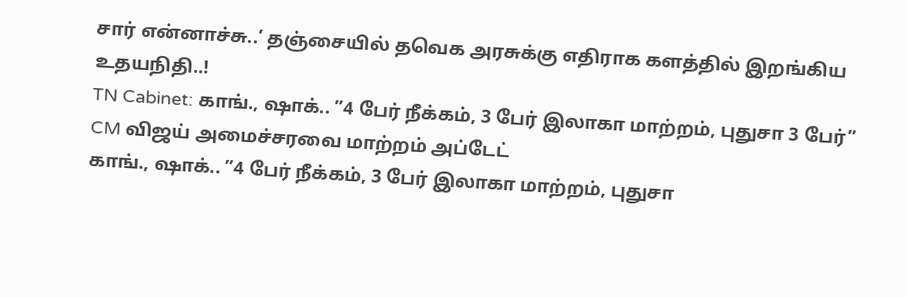சார் என்னாச்சு..’ தஞ்சையில் தவெக அரசுக்கு எதிராக களத்தில் இறங்கிய உதயநிதி..!
TN Cabinet: காங்., ஷாக்.. ”4 பேர் நீக்கம், 3 பேர் இலாகா மாற்றம், புதுசா 3 பேர்” CM விஜய் அமைச்சரவை மாற்றம் அப்டேட்
காங்., ஷாக்.. ”4 பேர் நீக்கம், 3 பேர் இலாகா மாற்றம், புதுசா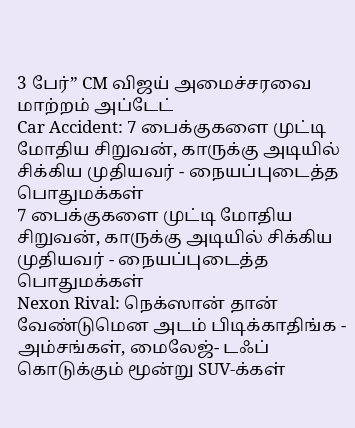3 பேர்” CM விஜய் அமைச்சரவை மாற்றம் அப்டேட்
Car Accident: 7 பைக்குகளை முட்டி மோதிய சிறுவன், காருக்கு அடியில் சிக்கிய முதியவர் - நையப்புடைத்த பொதுமக்கள்
7 பைக்குகளை முட்டி மோதிய சிறுவன், காருக்கு அடியில் சிக்கிய முதியவர் - நையப்புடைத்த பொதுமக்கள்
Nexon Rival: நெக்ஸான் தான் வேண்டுமென அடம் பிடிக்காதிங்க - அம்சங்கள், மைலேஜ்- டஃப் கொடுக்கும் மூன்று SUV-க்கள்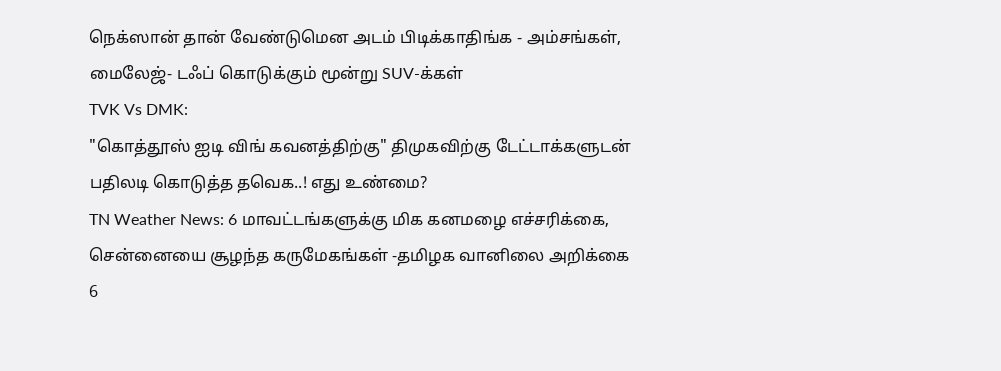நெக்ஸான் தான் வேண்டுமென அடம் பிடிக்காதிங்க - அம்சங்கள், மைலேஜ்- டஃப் கொடுக்கும் மூன்று SUV-க்கள்
TVK Vs DMK:
"கொத்தூஸ் ஐடி விங் கவனத்திற்கு" திமுகவிற்கு டேட்டாக்களுடன் பதிலடி கொடுத்த தவெக..! எது உண்மை?
TN Weather News: 6 மாவட்டங்களுக்கு மிக கனமழை எச்சரிக்கை, சென்னையை சூழந்த கருமேகங்கள் -தமிழக வானிலை அறிக்கை
6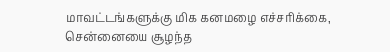மாவட்டங்களுக்கு மிக கனமழை எச்சரிக்கை, சென்னையை சூழந்த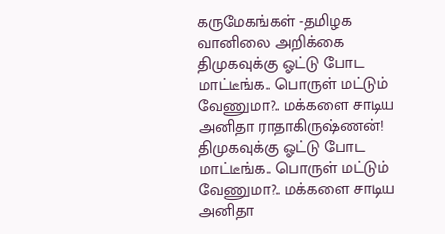கருமேகங்கள் -தமிழக வானிலை அறிக்கை
திமுகவுக்கு ஓட்டு போட மாட்டீங்க.. பொருள் மட்டும் வேணுமா?.. மக்களை சாடிய அனிதா ராதாகிருஷ்ணன்!
திமுகவுக்கு ஓட்டு போட மாட்டீங்க.. பொருள் மட்டும் வேணுமா?.. மக்களை சாடிய அனிதா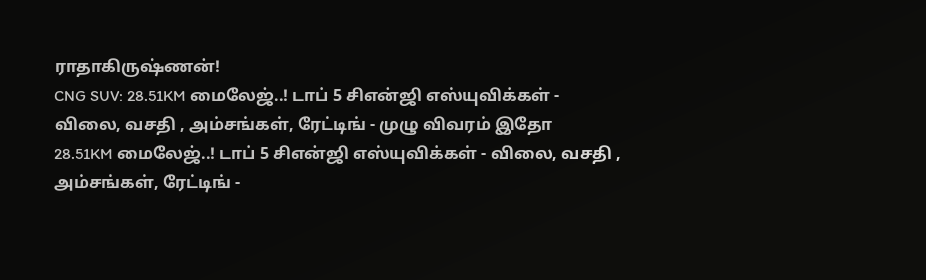ராதாகிருஷ்ணன்!
CNG SUV: 28.51KM மைலேஜ்..! டாப் 5 சிஎன்ஜி எஸ்யுவிக்கள் - விலை, வசதி , அம்சங்கள், ரேட்டிங் - முழு விவரம் இதோ
28.51KM மைலேஜ்..! டாப் 5 சிஎன்ஜி எஸ்யுவிக்கள் - விலை, வசதி , அம்சங்கள், ரேட்டிங் -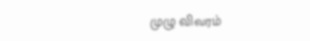முழு விவரம்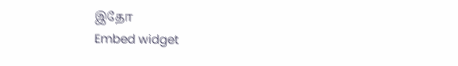இதோ
Embed widget